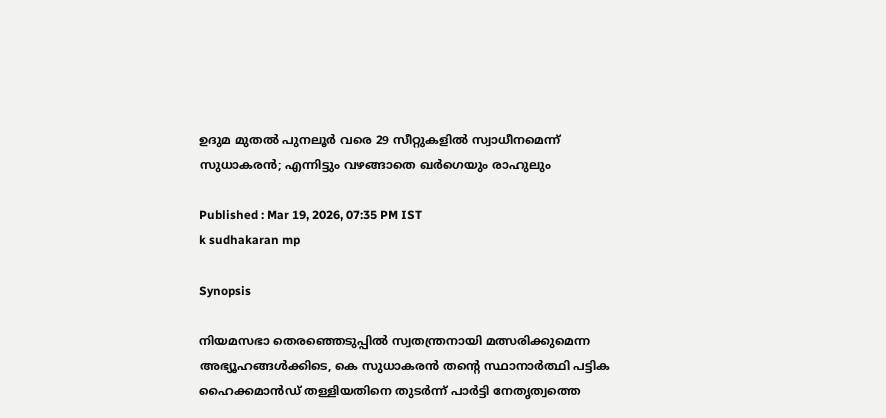ഉദുമ മുതൽ പുനലൂർ വരെ 29 സീറ്റുകളിൽ സ്വാധീനമെന്ന് സുധാകരൻ; എന്നിട്ടും വഴങ്ങാതെ ഖർഗെയും രാഹുലും

Published : Mar 19, 2026, 07:35 PM IST
k sudhakaran mp

Synopsis

നിയമസഭാ തെരഞ്ഞെടുപ്പിൽ സ്വതന്ത്രനായി മത്സരിക്കുമെന്ന അഭ്യൂഹങ്ങൾക്കിടെ, കെ സുധാകരൻ തൻ്റെ സ്ഥാനാർത്ഥി പട്ടിക ഹൈക്കമാൻഡ് തള്ളിയതിനെ തുടർന്ന് പാർട്ടി നേതൃത്വത്തെ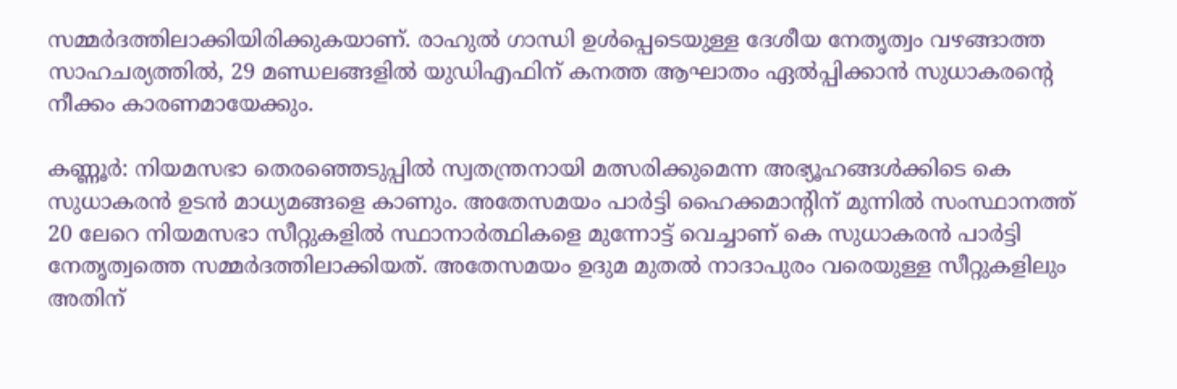സമ്മർദത്തിലാക്കിയിരിക്കുകയാണ്. രാഹുൽ ഗാന്ധി ഉൾപ്പെടെയുള്ള ദേശീയ നേതൃത്വം വഴങ്ങാത്ത സാഹചര്യത്തിൽ, 29 മണ്ഡലങ്ങളിൽ യുഡിഎഫിന് കനത്ത ആഘാതം ഏൽപ്പിക്കാൻ സുധാകരൻ്റെ നീക്കം കാരണമായേക്കും.

കണ്ണൂർ: നിയമസഭാ തെരഞ്ഞെടുപ്പിൽ സ്വതന്ത്രനായി മത്സരിക്കുമെന്ന അഭ്യൂഹങ്ങൾക്കിടെ കെ സുധാകരൻ ഉടൻ മാധ്യമങ്ങളെ കാണും. അതേസമയം പാർട്ടി ഹൈക്കമാൻ്റിന് മുന്നിൽ സംസ്ഥാനത്ത് 20 ലേറെ നിയമസഭാ സീറ്റുകളിൽ സ്ഥാനാർത്ഥികളെ മുന്നോട്ട് വെച്ചാണ് കെ സുധാകരൻ പാർട്ടി നേതൃത്വത്തെ സമ്മർദത്തിലാക്കിയത്. അതേസമയം ഉദുമ മുതൽ നാദാപുരം വരെയുള്ള സീറ്റുകളിലും അതിന്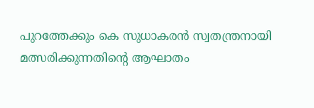പുറത്തേക്കും കെ സുധാകരൻ സ്വതന്ത്രനായി മത്സരിക്കുന്നതിൻ്റെ ആഘാതം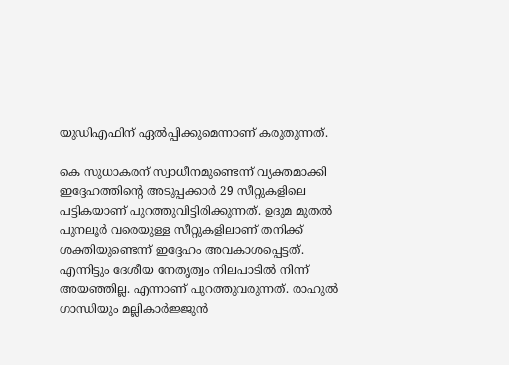യുഡിഎഫിന് ഏൽപ്പിക്കുമെന്നാണ് കരുതുന്നത്.

കെ സുധാകരന് സ്വാധീനമുണ്ടെന്ന് വ്യക്തമാക്കി ഇദ്ദേഹത്തിൻ്റെ അടുപ്പക്കാർ 29 സീറ്റുകളിലെ പട്ടികയാണ് പുറത്തുവിട്ടിരിക്കുന്നത്. ഉദുമ മുതൽ പുനലൂർ വരെയുള്ള സീറ്റുകളിലാണ് തനിക്ക് ശക്തിയുണ്ടെന്ന് ഇദ്ദേഹം അവകാശപ്പെട്ടത്. എന്നിട്ടും ദേശീയ നേതൃത്വം നിലപാടിൽ നിന്ന് അയഞ്ഞില്ല. എന്നാണ് പുറത്തുവരുന്നത്. രാഹുൽ ഗാന്ധിയും മല്ലികാർജ്ജുൻ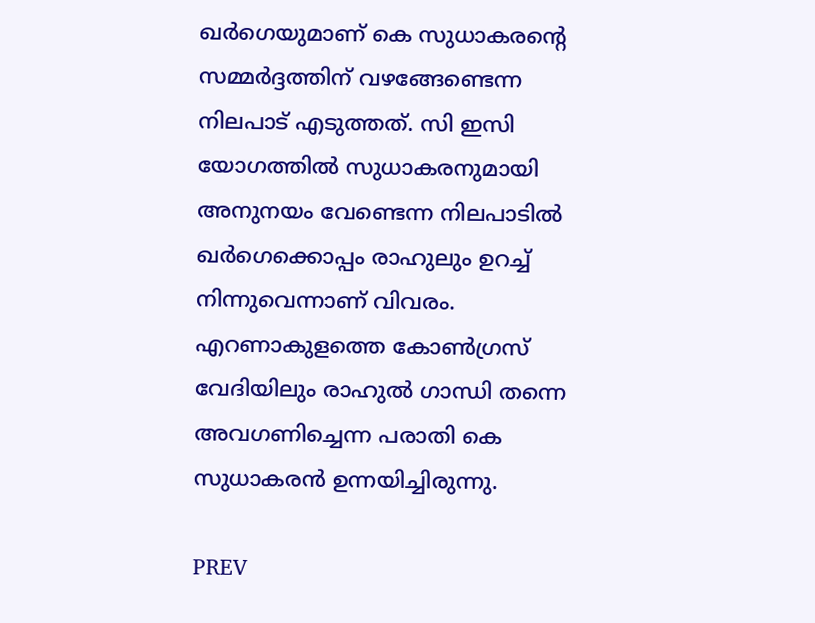ഖർഗെയുമാണ് കെ സുധാകരൻ്റെ സമ്മർദ്ദത്തിന് വഴങ്ങേണ്ടെന്ന നിലപാട് എടുത്തത്. സി ഇസി യോഗത്തിൽ സുധാകരനുമായി അനുനയം വേണ്ടെന്ന നിലപാടിൽ ഖർഗെക്കൊപ്പം രാഹുലും ഉറച്ച് നിന്നുവെന്നാണ് വിവരം. എറണാകുളത്തെ കോൺഗ്രസ് വേദിയിലും രാഹുൽ ഗാന്ധി തന്നെ അവഗണിച്ചെന്ന പരാതി കെ സുധാകരൻ ഉന്നയിച്ചിരുന്നു.

PREV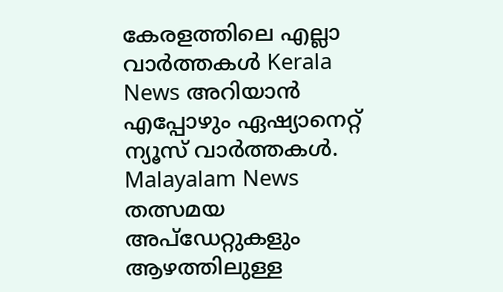കേരളത്തിലെ എല്ലാ വാർത്തകൾ Kerala News അറിയാൻ  എപ്പോഴും ഏഷ്യാനെറ്റ് ന്യൂസ് വാർത്തകൾ.  Malayalam News   തത്സമയ അപ്‌ഡേറ്റുകളും ആഴത്തിലുള്ള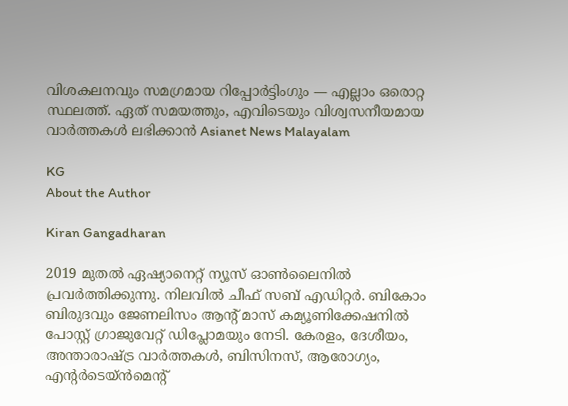വിശകലനവും സമഗ്രമായ റിപ്പോർട്ടിംഗും — എല്ലാം ഒരൊറ്റ സ്ഥലത്ത്. ഏത് സമയത്തും, എവിടെയും വിശ്വസനീയമായ വാർത്തകൾ ലഭിക്കാൻ Asianet News Malayalam

KG
About the Author

Kiran Gangadharan

2019 മുതല്‍ ഏഷ്യാനെറ്റ് ന്യൂസ് ഓണ്‍ലൈനില്‍ പ്രവര്‍ത്തിക്കുന്നു. നിലവില്‍ ചീഫ് സബ് എഡിറ്റർ. ബികോം ബിരുദവും ജേണലിസം ആൻ്റ് മാസ് കമ്യൂണിക്കേഷനിൽ പോസ്റ്റ് ഗ്രാജുവേറ്റ് ഡിപ്ലോമയും നേടി. കേരളം, ദേശീയം, അന്താരാഷ്ട്ര വാര്‍ത്തകള്‍, ബിസിനസ്, ആരോഗ്യം, എന്റർടെയ്ൻമെൻ്റ്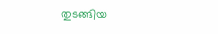തുടങ്ങിയ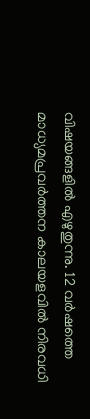വിഷയങ്ങളില്‍ എഴുതുന്നു. 12 വര്‍ഷത്തെ മാധ്യമപ്രവര്‍ത്തന കാലയളവില്‍ നിരവധി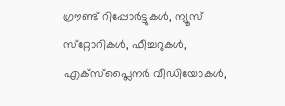ഗ്രൗണ്ട് റിപ്പോര്‍ട്ടുകള്‍, ന്യൂസ് സ്‌റ്റോറികള്‍, ഫീച്ചറുകള്‍, എക്‌സ്‌പ്ലൈന‍ർ വീഡിയോകൾ,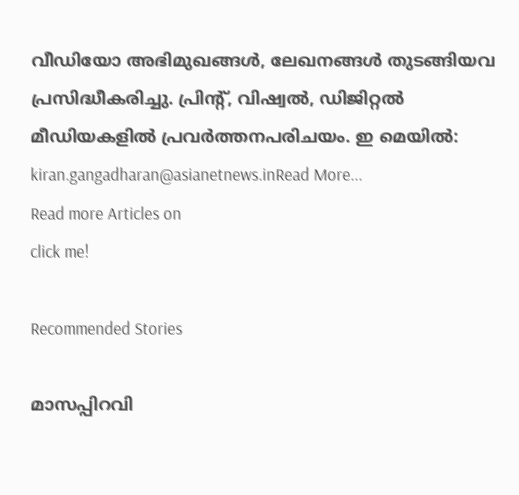വീഡിയോ അഭിമുഖങ്ങള്‍, ലേഖനങ്ങള്‍ തുടങ്ങിയവ പ്രസിദ്ധീകരിച്ചു. പ്രിന്റ്, വിഷ്വല്‍, ഡിജിറ്റല്‍ മീഡിയകളില്‍ പ്രവര്‍ത്തനപരിചയം. ഇ മെയില്‍: kiran.gangadharan@asianetnews.inRead More...
Read more Articles on
click me!

Recommended Stories

മാസപ്പിറവി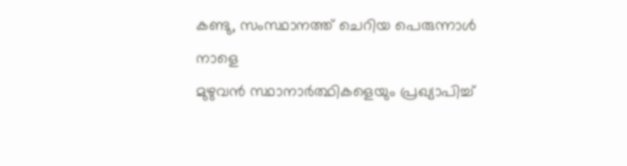കണ്ടു, സംസ്ഥാനത്ത് ചെറിയ പെരുന്നാൾ നാളെ ‌‌
മുഴുവൻ സ്ഥാനാര്‍ത്ഥികളെയും പ്രഖ്യാപിച്ച്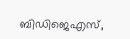ബിഡിജെഎസ്,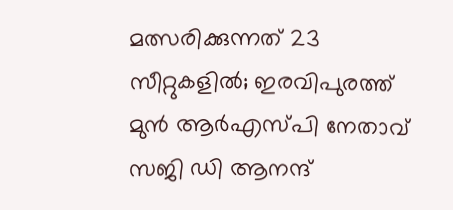മത്സരിക്കുന്നത് 23 സീറ്റുകളിൽ; ഇരവിപുരത്ത് മുൻ ആര്‍എസ്‍പി നേതാവ് സജി ഡി ആനന്ദ്